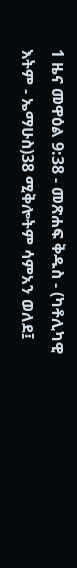1 ዜና መዋዕል 9:38 - መጽሐፍ ቅዱስ - (ካቶሊካዊ እትም - ኤማሁስ)38 ሚቅሎትም ሳምአን ወለደ፤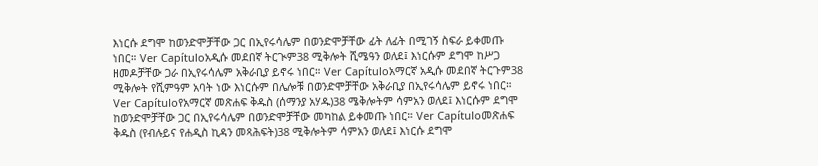እነርሱ ደግሞ ከወንድሞቻቸው ጋር በኢየሩሳሌም በወንድሞቻቸው ፊት ለፊት በሚገኝ ስፍራ ይቀመጡ ነበር። Ver Capítuloአዲሱ መደበኛ ትርጒም38 ሚቅሎት ሺሜዓን ወለደ፤ እነርሱም ደግሞ ከሥጋ ዘመዶቻቸው ጋራ በኢየሩሳሌም አቅራቢያ ይኖሩ ነበር። Ver Capítuloአማርኛ አዲሱ መደበኛ ትርጉም38 ሚቅሎት የሺምዓም አባት ነው እነርሱም በሌሎቹ በወንድሞቻቸው አቅራቢያ በኢየሩሳሌም ይኖሩ ነበር። Ver Capítuloየአማርኛ መጽሐፍ ቅዱስ (ሰማንያ አሃዱ)38 ሜቅሎትም ሳምአን ወለደ፤ እነርሱም ደግሞ ከወንድሞቻቸው ጋር በኢየሩሳሌም በወንድሞቻቸው መካከል ይቀመጡ ነበር። Ver Capítuloመጽሐፍ ቅዱስ (የብሉይና የሐዲስ ኪዳን መጻሕፍት)38 ሚቅሎትም ሳምአን ወለደ፤ እነርሱ ደግሞ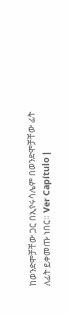ከወንድሞቻቸው ጋር በኢየሩሳሌም በወንድሞቻቸው ፊት ለፊት ይቀመጡ ነበር። Ver Capítulo |